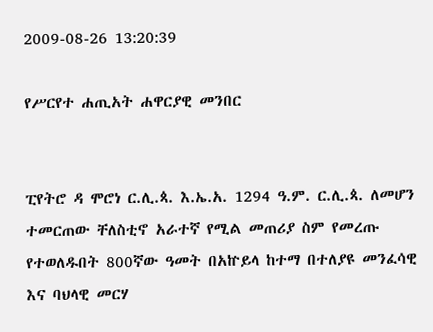2009-08-26 13:20:39

የሥርየተ ሐጢአት ሐዋርያዊ መንበር


ፒየትሮ ዳ ሞሮነ ር.ሊ.ጳ. እ.ኤ.አ. 1294 ዓ.ም. ር.ሊ.ጳ. ለመሆን ተመርጠው ቸለስቲኖ አራተኛ የሚል መጠሪያ ስም የመረጡ የተወለዱበት 800ኛው ዓመት በአኵይላ ከተማ በተለያዩ መንፈሳዊ እና ባህላዊ መርሃ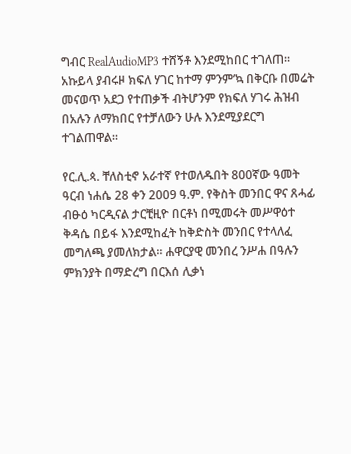ግብር RealAudioMP3 ተሸኝቶ እንደሚከበር ተገለጠ። አኩይላ ያብሩዞ ክፍለ ሃገር ከተማ ምንም’ኳ በቅርቡ በመሬት መናወጥ አደጋ የተጠቃች ብትሆንም የክፍለ ሃገሩ ሕዝብ በአሉን ለማክበር የተቻለውን ሁሉ እንደሚያደርግ ተገልጠዋል።

የር.ሊ.ጳ. ቸለስቲኖ አራተኛ የተወለዱበት 800ኛው ዓመት ዓርብ ነሐሴ 28 ቀን 2009 ዓ.ም. የቅስት መንበር ዋና ጸሓፊ ብፁዕ ካርዲናል ታርቺዚዮ በርቶነ በሚመሩት መሥዋዕተ ቅዳሴ በይፋ እንደሚከፈት ከቅድስት መንበር የተላለፈ መግለጫ ያመለክታል። ሐዋርያዊ መንበረ ንሥሐ በዓሉን ምክንያት በማድረግ በርእሰ ሊቃነ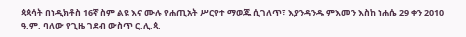ጳጳሳት በነዲክቶስ 16ኛ ስም ልዩ እና ሙሉ የሐጢአት ሥርየተ ማወጁ ሲገለጥ፣ እያንዳንዱ ምእመን እስከ ነሐሴ 29 ቀን 2010 ዓ.ም. ባለው የጊዜ ገደብ ውስጥ ር.ሊ.ጳ.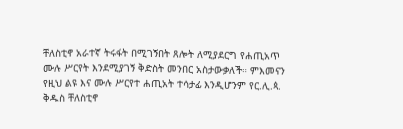ቸለስቲኖ አራተኛ ትሩፋት በሚገኝበት ጸሎት ለሚያደርግ የሐጢአጥ ሙሉ ሥርየት እንደሚያገኝ ቅድስት መንበር አስታውቃለች። ምእመናን የዚህ ልዩ እና ሙሉ ሥርየተ ሐጢአት ተሳታፊ እንዲሆንም የር.ሊ.ጳ. ቅዱስ ቸለስቲኖ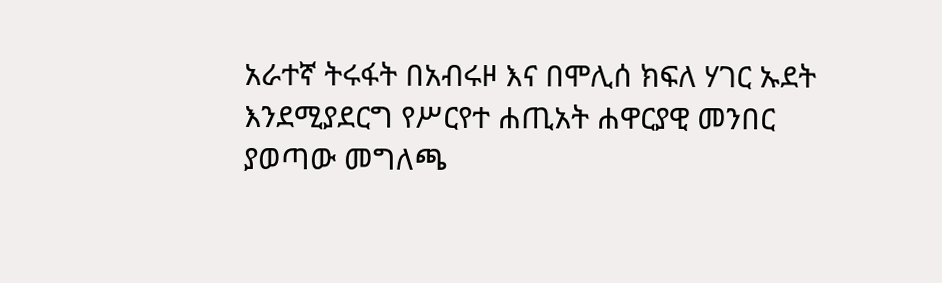አራተኛ ትሩፋት በአብሩዞ እና በሞሊሰ ክፍለ ሃገር ኡደት እንደሚያደርግ የሥርየተ ሐጢአት ሐዋርያዊ መንበር ያወጣው መግለጫ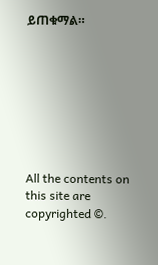ይጠቁማል።








All the contents on this site are copyrighted ©.